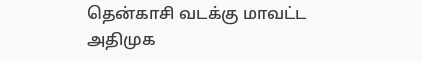தென்காசி வடக்கு மாவட்ட அதிமுக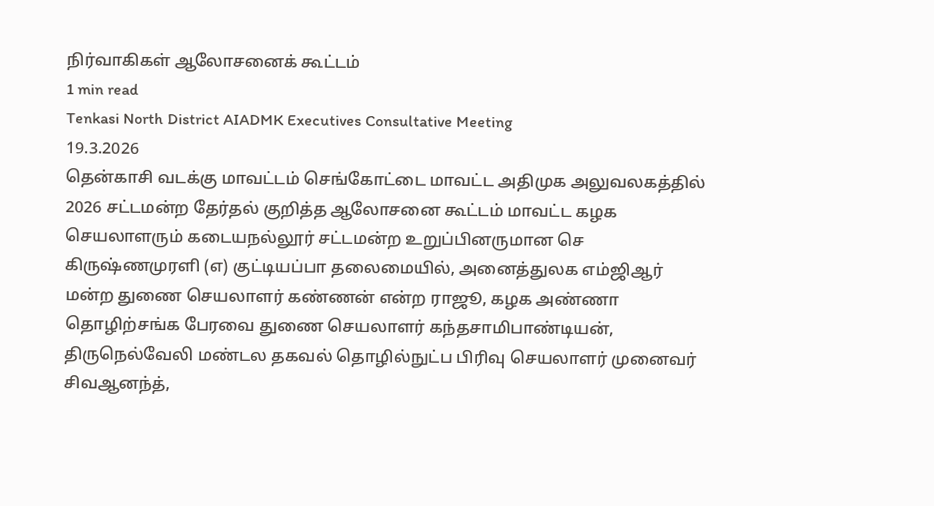நிர்வாகிகள் ஆலோசனைக் கூட்டம்
1 min read
Tenkasi North District AIADMK Executives Consultative Meeting
19.3.2026
தென்காசி வடக்கு மாவட்டம் செங்கோட்டை மாவட்ட அதிமுக அலுவலகத்தில் 2026 சட்டமன்ற தேர்தல் குறித்த ஆலோசனை கூட்டம் மாவட்ட கழக செயலாளரும் கடையநல்லூர் சட்டமன்ற உறுப்பினருமான செ கிருஷ்ணமுரளி (எ) குட்டியப்பா தலைமையில், அனைத்துலக எம்ஜிஆர் மன்ற துணை செயலாளர் கண்ணன் என்ற ராஜூ, கழக அண்ணா தொழிற்சங்க பேரவை துணை செயலாளர் கந்தசாமிபாண்டியன், திருநெல்வேலி மண்டல தகவல் தொழில்நுட்ப பிரிவு செயலாளர் முனைவர் சிவஆனந்த்,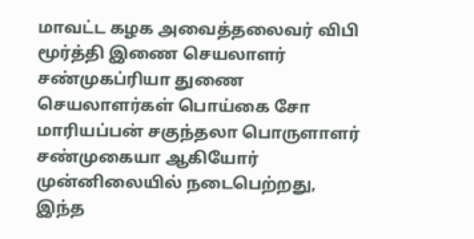மாவட்ட கழக அவைத்தலைவர் விபி மூர்த்தி இணை செயலாளர் சண்முகப்ரியா துணை செயலாளர்கள் பொய்கை சோ மாரியப்பன் சகுந்தலா பொருளாளர் சண்முகையா ஆகியோர் முன்னிலையில் நடைபெற்றது,
இந்த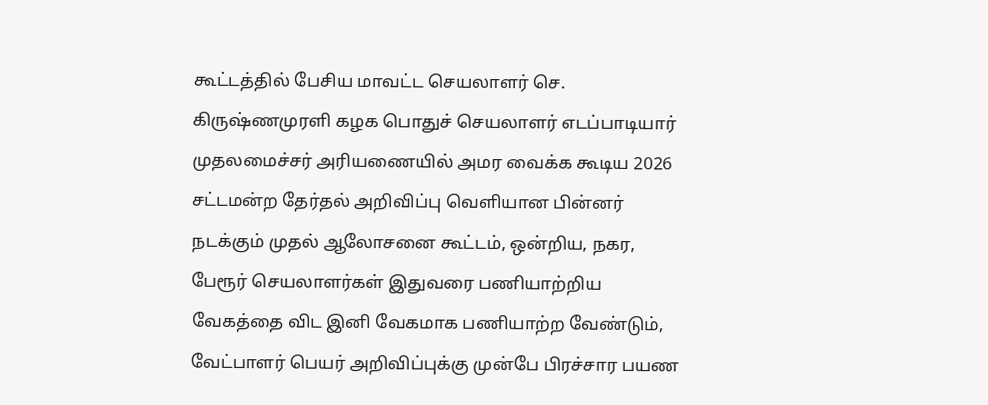கூட்டத்தில் பேசிய மாவட்ட செயலாளர் செ. கிருஷ்ணமுரளி கழக பொதுச் செயலாளர் எடப்பாடியார் முதலமைச்சர் அரியணையில் அமர வைக்க கூடிய 2026 சட்டமன்ற தேர்தல் அறிவிப்பு வெளியான பின்னர் நடக்கும் முதல் ஆலோசனை கூட்டம், ஒன்றிய, நகர, பேரூர் செயலாளர்கள் இதுவரை பணியாற்றிய வேகத்தை விட இனி வேகமாக பணியாற்ற வேண்டும், வேட்பாளர் பெயர் அறிவிப்புக்கு முன்பே பிரச்சார பயண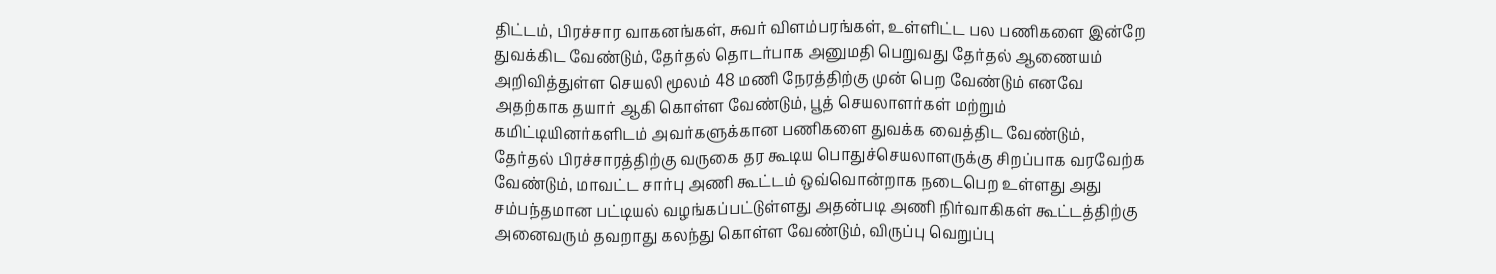திட்டம், பிரச்சார வாகனங்கள், சுவர் விளம்பரங்கள், உள்ளிட்ட பல பணிகளை இன்றே துவக்கிட வேண்டும், தேர்தல் தொடர்பாக அனுமதி பெறுவது தேர்தல் ஆணையம் அறிவித்துள்ள செயலி மூலம் 48 மணி நேரத்திற்கு முன் பெற வேண்டும் எனவே அதற்காக தயார் ஆகி கொள்ள வேண்டும், பூத் செயலாளர்கள் மற்றும் கமிட்டியினர்களிடம் அவர்களுக்கான பணிகளை துவக்க வைத்திட வேண்டும்,
தேர்தல் பிரச்சாரத்திற்கு வருகை தர கூடிய பொதுச்செயலாளருக்கு சிறப்பாக வரவேற்க வேண்டும், மாவட்ட சார்பு அணி கூட்டம் ஒவ்வொன்றாக நடைபெற உள்ளது அது சம்பந்தமான பட்டியல் வழங்கப்பட்டுள்ளது அதன்படி அணி நிர்வாகிகள் கூட்டத்திற்கு அனைவரும் தவறாது கலந்து கொள்ள வேண்டும், விருப்பு வெறுப்பு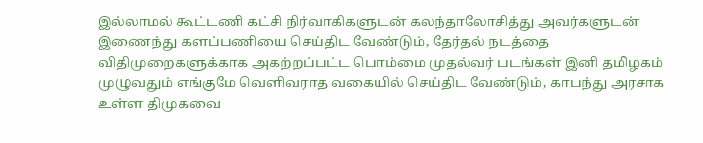இல்லாமல் கூட்டணி கட்சி நிர்வாகிகளுடன் கலந்தாலோசித்து அவர்களுடன் இணைந்து களப்பணியை செய்திட வேண்டும், தேர்தல் நடத்தை விதிமுறைகளுக்காக அகற்றப்பட்ட பொம்மை முதல்வர் படங்கள் இனி தமிழகம் முழுவதும் எங்குமே வெளிவராத வகையில் செய்திட வேண்டும், காபந்து அரசாக உள்ள திமுகவை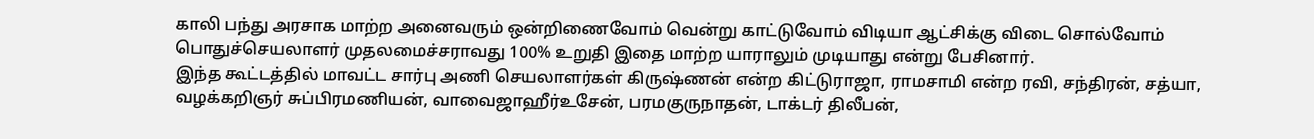காலி பந்து அரசாக மாற்ற அனைவரும் ஒன்றிணைவோம் வென்று காட்டுவோம் விடியா ஆட்சிக்கு விடை சொல்வோம் பொதுச்செயலாளர் முதலமைச்சராவது 100% உறுதி இதை மாற்ற யாராலும் முடியாது என்று பேசினார்.
இந்த கூட்டத்தில் மாவட்ட சார்பு அணி செயலாளர்கள் கிருஷ்ணன் என்ற கிட்டுராஜா, ராமசாமி என்ற ரவி, சந்திரன், சத்யா, வழக்கறிஞர் சுப்பிரமணியன், வாவைஜாஹீர்உசேன், பரமகுருநாதன், டாக்டர் திலீபன்,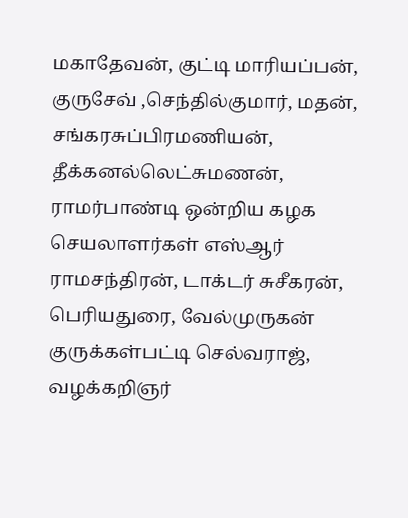மகாதேவன், குட்டி மாரியப்பன், குருசேவ் ,செந்தில்குமார், மதன், சங்கரசுப்பிரமணியன், தீக்கனல்லெட்சுமணன், ராமர்பாண்டி ஒன்றிய கழக செயலாளர்கள் எஸ்ஆர் ராமசந்திரன், டாக்டர் சுசீகரன், பெரியதுரை, வேல்முருகன் குருக்கள்பட்டி செல்வராஜ், வழக்கறிஞர்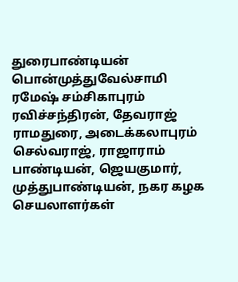துரைபாண்டியன் பொன்முத்துவேல்சாமி ரமேஷ் சம்சிகாபுரம் ரவிச்சந்திரன், தேவராஜ் ராமதுரை, அடைக்கலாபுரம் செல்வராஜ், ராஜாராம் பாண்டியன், ஜெயகுமார், முத்துபாண்டியன், நகர கழக செயலாளர்கள்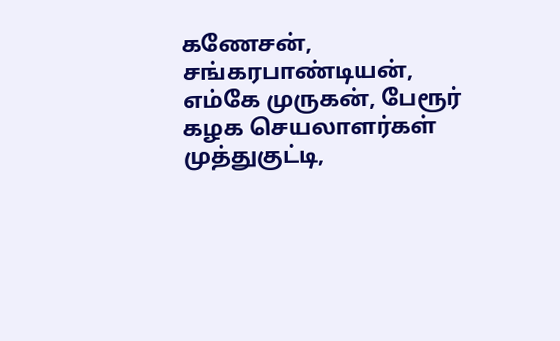கணேசன், சங்கரபாண்டியன், எம்கே முருகன், பேரூர் கழக செயலாளர்கள் முத்துகுட்டி,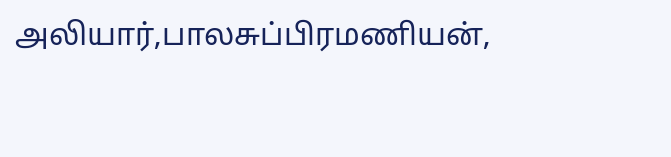அலியார்,பாலசுப்பிரமணியன்,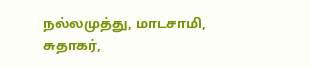நல்லமுத்து, மாடசாமி, சுதாகர்,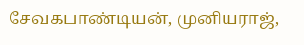சேவகபாண்டியன், முனியராஜ்,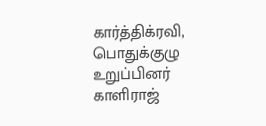கார்த்திக்ரவி, பொதுக்குழு உறுப்பினர் காளிராஜ்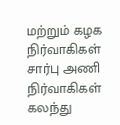மற்றும் கழக நிர்வாகிகள் சார்பு அணி நிர்வாகிகள் கலந்து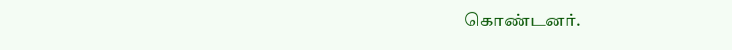கொண்டனர்.